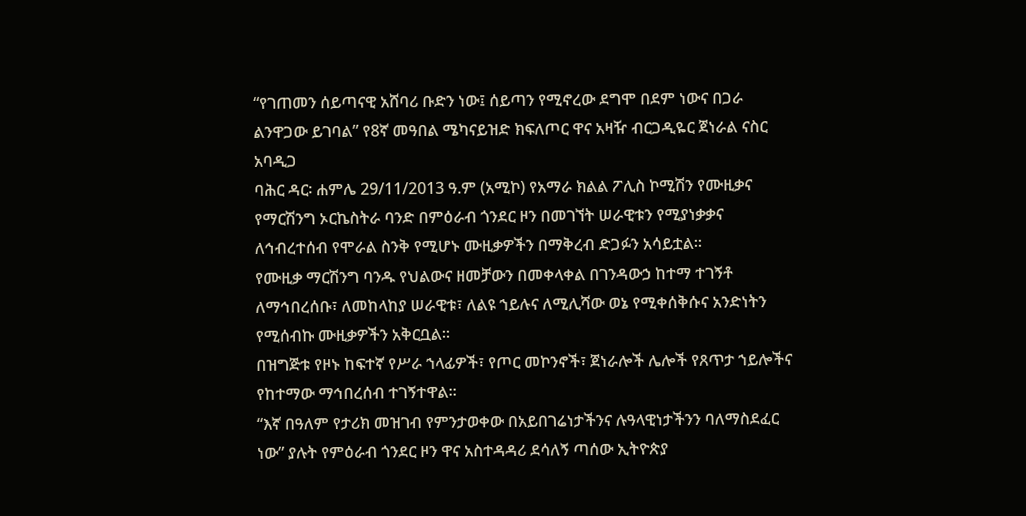“የገጠመን ሰይጣናዊ አሸባሪ ቡድን ነው፤ ሰይጣን የሚኖረው ደግሞ በደም ነውና በጋራ ልንዋጋው ይገባል” የ8ኛ መዓበል ሜካናይዝድ ክፍለጦር ዋና አዛዥ ብርጋዲዬር ጀነራል ናስር አባዲጋ
ባሕር ዳር፡ ሐምሌ 29/11/2013 ዓ.ም (አሚኮ) የአማራ ክልል ፖሊስ ኮሚሽን የሙዚቃና የማርሽንግ ኦርኬስትራ ባንድ በምዕራብ ጎንደር ዞን በመገኘት ሠራዊቱን የሚያነቃቃና ለኅብረተሰብ የሞራል ስንቅ የሚሆኑ ሙዚቃዎችን በማቅረብ ድጋፉን አሳይቷል።
የሙዚቃ ማርሽንግ ባንዱ የህልውና ዘመቻውን በመቀላቀል በገንዳውኃ ከተማ ተገኝቶ ለማኅበረሰቡ፣ ለመከላከያ ሠራዊቱ፣ ለልዩ ኀይሉና ለሚሊሻው ወኔ የሚቀሰቅሱና አንድነትን የሚሰብኩ ሙዚቃዎችን አቅርቧል።
በዝግጅቱ የዞኑ ከፍተኛ የሥራ ኀላፊዎች፣ የጦር መኮንኖች፣ ጀነራሎች ሌሎች የጸጥታ ኀይሎችና የከተማው ማኅበረሰብ ተገኝተዋል።
“እኛ በዓለም የታሪክ መዝገብ የምንታወቀው በአይበገሬነታችንና ሉዓላዊነታችንን ባለማስደፈር ነው” ያሉት የምዕራብ ጎንደር ዞን ዋና አስተዳዳሪ ደሳለኝ ጣሰው ኢትዮጵያ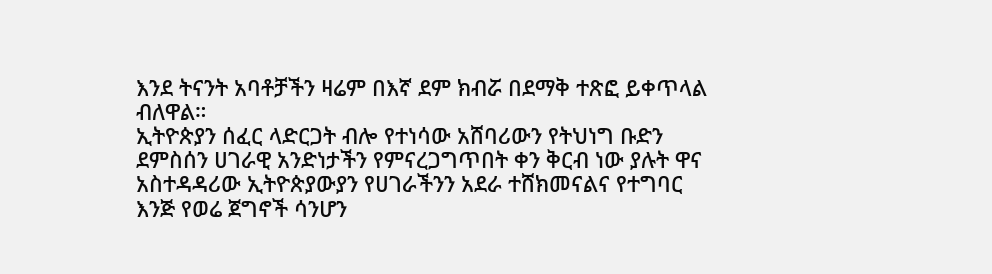እንደ ትናንት አባቶቻችን ዛሬም በእኛ ደም ክብሯ በደማቅ ተጽፎ ይቀጥላል ብለዋል።
ኢትዮጵያን ሰፈር ላድርጋት ብሎ የተነሳው አሸባሪውን የትህነግ ቡድን ደምስሰን ሀገራዊ አንድነታችን የምናረጋግጥበት ቀን ቅርብ ነው ያሉት ዋና አስተዳዳሪው ኢትዮጵያውያን የሀገራችንን አደራ ተሸክመናልና የተግባር እንጅ የወሬ ጀግኖች ሳንሆን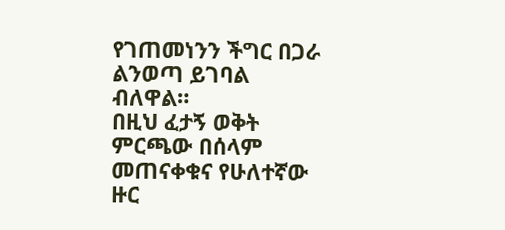የገጠመነንን ችግር በጋራ ልንወጣ ይገባል ብለዋል።
በዚህ ፈታኝ ወቅት ምርጫው በሰላም መጠናቀቁና የሁለተኛው ዙር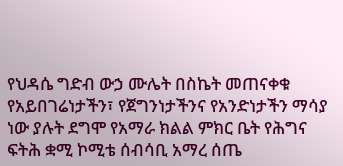የህዳሴ ግድብ ውኃ ሙሌት በስኬት መጠናቀቁ የአይበገሬነታችን፣ የጀግንነታችንና የአንድነታችን ማሳያ ነው ያሉት ደግሞ የአማራ ክልል ምክር ቤት የሕግና ፍትሕ ቋሚ ኮሚቴ ሰብሳቢ አማረ ሰጤ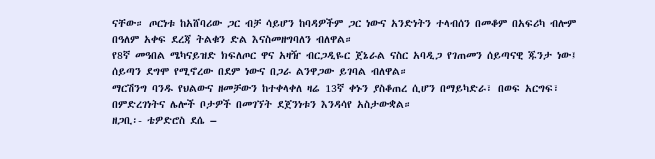ናቸው። ጦርነቱ ከአሸባሪው ጋር ብቻ ሳይሆን ከባዳዎችም ጋር ነውና አንድነትን ተላብሰን በመቆም በአፍሪካ ብሎም በዓለም አቀፍ ደረጃ ትልቁን ድል እናስመዘግባለን ብለዋል።
የ8ኛ መዓበል ሜካናይዝድ ክፍለጦር ዋና አዛዥ ብርጋዲዬር ጀኔራል ናስር አባዲጋ የገጠመን ሰይጣናዊ ጁንታ ነው፤ ሰይጣን ደግሞ የሚኖረው በደም ነውና በጋራ ልንዋጋው ይገባል ብለዋል።
ማርሽንግ ባንዱ የህልውና ዘመቻውን ከተቀላቀለ ዛሬ 13ኛ ቀኑን ያስቆጠረ ሲሆን በማይካድራ፣ በወፍ አርግፍ፣ በምድረገነትና ሌሎች ቦታዎች በመገኘት ደጀንነቱን እንዳሳየ አስታውቋል።
ዘጋቢ፡- ቴዎድሮስ ደሴ –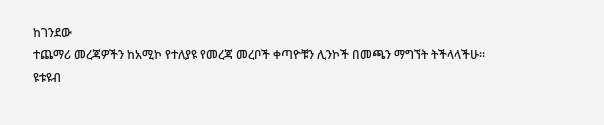ከገንደው
ተጨማሪ መረጃዎችን ከአሚኮ የተለያዩ የመረጃ መረቦች ቀጣዮቹን ሊንኮች በመጫን ማግኘት ትችላላችሁ፡፡
ዩቱዩብ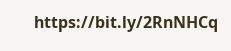https://bit.ly/2RnNHCq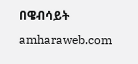በዌብሳይት amharaweb.com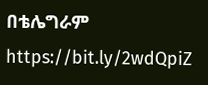በቴሌግራም https://bit.ly/2wdQpiZ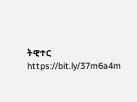ትዊተር https://bit.ly/37m6a4m